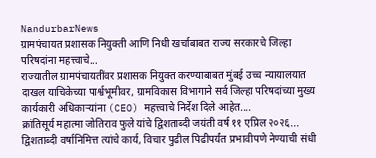NandurbarNews
ग्रामपंचायत प्रशासक नियुक्ती आणि निधी खर्चाबाबत राज्य सरकारचे जिल्हा परिषदांना महत्त्वाचे...
राज्यातील ग्रामपंचायतींवर प्रशासक नियुक्त करण्याबाबत मुंबई उच्च न्यायालयात दाखल याचिकेच्या पार्श्वभूमीवर, ग्रामविकास विभागाने सर्व जिल्हा परिषदांच्या मुख्य कार्यकारी अधिकाऱ्यांना (CEO) महत्त्वाचे निर्देश दिले आहेत....
क्रांतिसूर्य महात्मा जोतिराव फुले यांचे द्विशताब्दी जयंती वर्ष ११ एप्रिल २०२६...
द्विशताब्दी वर्षानिमित्त त्यांचे कार्य, विचार पुढील पिढीपर्यंत प्रभावीपणे नेण्याची संधी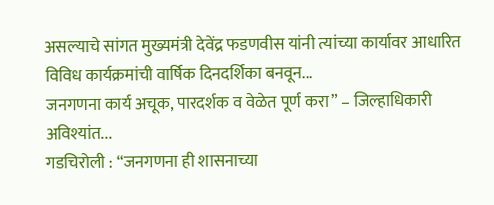असल्याचे सांगत मुख्यमंत्री देवेंद्र फडणवीस यांनी त्यांच्या कार्यावर आधारित विविध कार्यक्रमांची वार्षिक दिनदर्शिका बनवून...
जनगणना कार्य अचूक, पारदर्शक व वेळेत पूर्ण करा” – जिल्हाधिकारी अविश्यांत...
गडचिरोली : “जनगणना ही शासनाच्या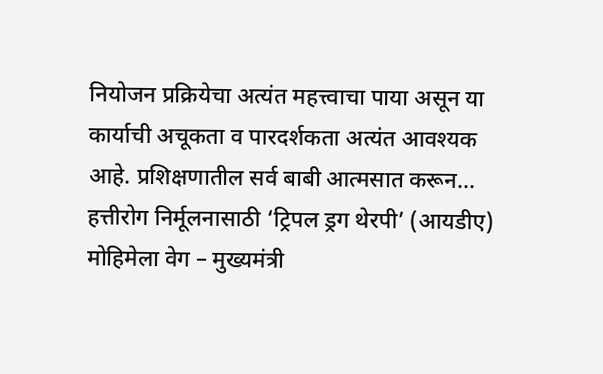नियोजन प्रक्रियेचा अत्यंत महत्त्वाचा पाया असून या कार्याची अचूकता व पारदर्शकता अत्यंत आवश्यक आहे. प्रशिक्षणातील सर्व बाबी आत्मसात करून...
हत्तीरोग निर्मूलनासाठी ‘ट्रिपल ड्रग थेरपी’ (आयडीए) मोहिमेला वेग – मुख्यमंत्री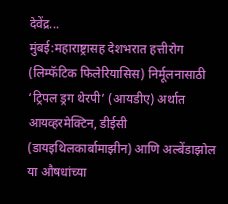देवेंद्र...
मुंबई:महाराष्ट्रासह देशभरात हत्तीरोग (लिम्फॅटिक फिलेरियासिस) निर्मूलनासाठी ‘ट्रिपल ड्रग थेरपी’ (आयडीए) अर्थात आयव्हरमेक्टिन, डीईसी (डायइथिलकार्बामाझीन) आणि अल्बेंडाझोल या औषधांच्या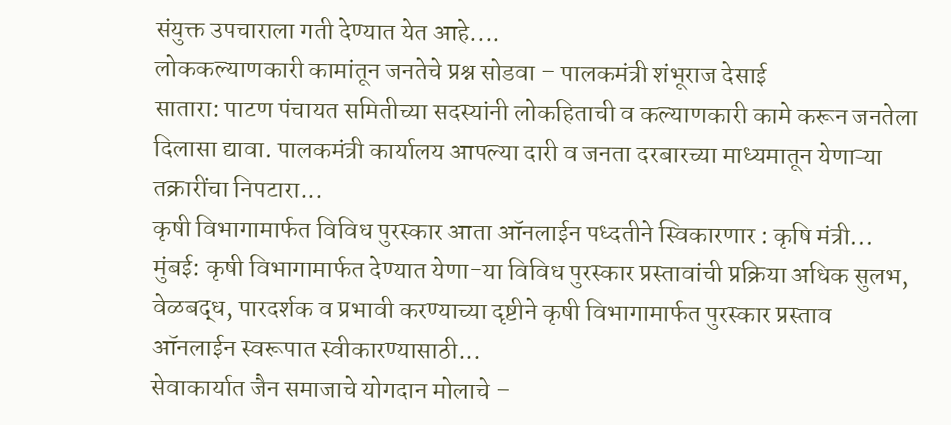संयुक्त उपचाराला गती देण्यात येत आहे....
लोककल्याणकारी कामांतून जनतेचे प्रश्न सोडवा – पालकमंत्री शंभूराज देसाई
सातारा: पाटण पंचायत समितीच्या सदस्यांनी लोकहिताची व कल्याणकारी कामे करून जनतेला दिलासा द्यावा. पालकमंत्री कार्यालय आपल्या दारी व जनता दरबारच्या माध्यमातून येणाऱ्या तक्रारींचा निपटारा...
कृषी विभागामार्फत विविध पुरस्कार आता ऑनलाईन पध्दतीने स्विकारणार : कृषि मंत्री...
मुंबई: कृषी विभागामार्फत देण्यात येणा-या विविध पुरस्कार प्रस्तावांची प्रक्रिया अधिक सुलभ, वेळबद्ध, पारदर्शक व प्रभावी करण्याच्या दृष्टीने कृषी विभागामार्फत पुरस्कार प्रस्ताव ऑनलाईन स्वरूपात स्वीकारण्यासाठी...
सेवाकार्यात जैन समाजाचे योगदान मोलाचे –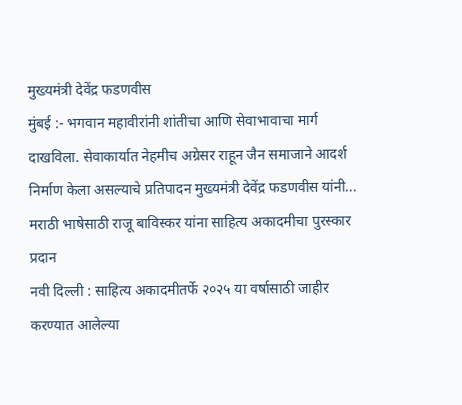मुख्यमंत्री देवेंद्र फडणवीस
मुंबई :- भगवान महावीरांनी शांतीचा आणि सेवाभावाचा मार्ग दाखविला. सेवाकार्यात नेहमीच अग्रेसर राहून जैन समाजाने आदर्श निर्माण केला असल्याचे प्रतिपादन मुख्यमंत्री देवेंद्र फडणवीस यांनी...
मराठी भाषेसाठी राजू बाविस्कर यांना साहित्य अकादमीचा पुरस्कार प्रदान
नवी दिल्ली : साहित्य अकादमीतर्फे २०२५ या वर्षासाठी जाहीर करण्यात आलेल्या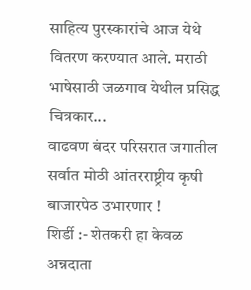साहित्य पुरस्कारांचे आज येथे वितरण करण्यात आले. मराठी भाषेसाठी जळगाव येथील प्रसिद्ध चित्रकार...
वाढवण बंदर परिसरात जगातील सर्वात मोठी आंतरराष्ट्रीय कृषी बाजारपेठ उभारणार !
शिर्डी :- शेतकरी हा केवळ अन्नदाता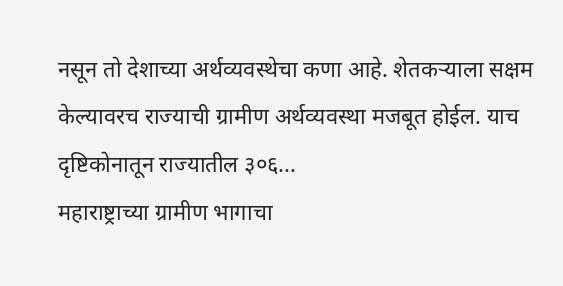नसून तो देशाच्या अर्थव्यवस्थेचा कणा आहे. शेतकऱ्याला सक्षम केल्यावरच राज्याची ग्रामीण अर्थव्यवस्था मजबूत होईल. याच दृष्टिकोनातून राज्यातील ३०६...
महाराष्ट्राच्या ग्रामीण भागाचा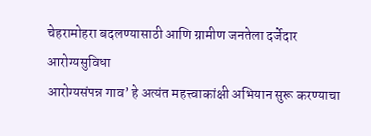चेहरामोहरा बदलण्यासाठी आणि ग्रामीण जनतेला दर्जेदार आरोग्यसुविधा
आरोग्यसंपन्न गाव’ हे अत्यंत महत्त्वाकांक्षी अभियान सुरू करण्याचा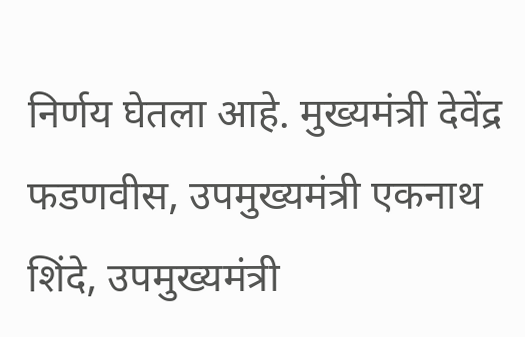निर्णय घेतला आहे. मुख्यमंत्री देवेंद्र फडणवीस, उपमुख्यमंत्री एकनाथ शिंदे, उपमुख्यमंत्री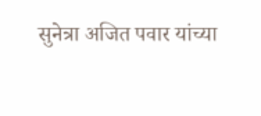सुनेत्रा अजित पवार यांच्या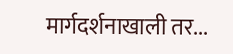मार्गदर्शनाखाली तर...